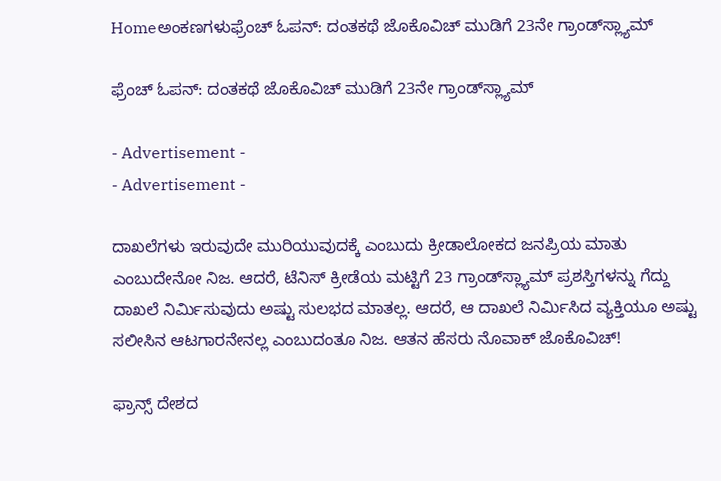Homeಅಂಕಣಗಳುಫ್ರೆಂಚ್ ಓಪನ್: ದಂತಕಥೆ ಜೊಕೊವಿಚ್ ಮುಡಿಗೆ 23ನೇ ಗ್ರಾಂಡ್‌ಸ್ಲ್ಯಾಮ್

ಫ್ರೆಂಚ್ ಓಪನ್: ದಂತಕಥೆ ಜೊಕೊವಿಚ್ ಮುಡಿಗೆ 23ನೇ ಗ್ರಾಂಡ್‌ಸ್ಲ್ಯಾಮ್

- Advertisement -
- Advertisement -

ದಾಖಲೆಗಳು ಇರುವುದೇ ಮುರಿಯುವುದಕ್ಕೆ ಎಂಬುದು ಕ್ರೀಡಾಲೋಕದ ಜನಪ್ರಿಯ ಮಾತು ಎಂಬುದೇನೋ ನಿಜ. ಆದರೆ, ಟೆನಿಸ್ ಕ್ರೀಡೆಯ ಮಟ್ಟಿಗೆ 23 ಗ್ರಾಂಡ್‌ಸ್ಲ್ಯಾಮ್ ಪ್ರಶಸ್ತಿಗಳನ್ನು ಗೆದ್ದು ದಾಖಲೆ ನಿರ್ಮಿಸುವುದು ಅಷ್ಟು ಸುಲಭದ ಮಾತಲ್ಲ. ಆದರೆ, ಆ ದಾಖಲೆ ನಿರ್ಮಿಸಿದ ವ್ಯಕ್ತಿಯೂ ಅಷ್ಟು ಸಲೀಸಿನ ಆಟಗಾರನೇನಲ್ಲ ಎಂಬುದಂತೂ ನಿಜ. ಆತನ ಹೆಸರು ನೊವಾಕ್ ಜೊಕೊವಿಚ್!

ಫ್ರಾನ್ಸ್ ದೇಶದ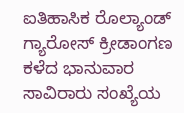ಐತಿಹಾಸಿಕ ರೊಲ್ಯಾಂಡ್ ಗ್ಯಾರೋಸ್ ಕ್ರೀಡಾಂಗಣ ಕಳೆದ ಭಾನುವಾರ ಸಾವಿರಾರು ಸಂಖ್ಯೆಯ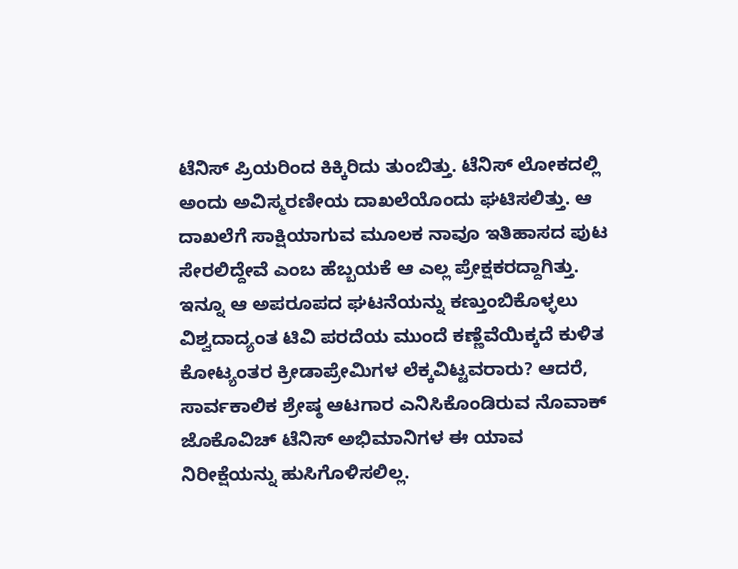ಟೆನಿಸ್ ಪ್ರಿಯರಿಂದ ಕಿಕ್ಕಿರಿದು ತುಂಬಿತ್ತು. ಟೆನಿಸ್ ಲೋಕದಲ್ಲಿ ಅಂದು ಅವಿಸ್ಮರಣೀಯ ದಾಖಲೆಯೊಂದು ಘಟಿಸಲಿತ್ತು. ಆ ದಾಖಲೆಗೆ ಸಾಕ್ಷಿಯಾಗುವ ಮೂಲಕ ನಾವೂ ಇತಿಹಾಸದ ಪುಟ ಸೇರಲಿದ್ದೇವೆ ಎಂಬ ಹೆಬ್ಬಯಕೆ ಆ ಎಲ್ಲ ಪ್ರೇಕ್ಷಕರದ್ದಾಗಿತ್ತು. ಇನ್ನೂ ಆ ಅಪರೂಪದ ಘಟನೆಯನ್ನು ಕಣ್ತುಂಬಿಕೊಳ್ಳಲು ವಿಶ್ವದಾದ್ಯಂತ ಟಿವಿ ಪರದೆಯ ಮುಂದೆ ಕಣ್ಣೆವೆಯಿಕ್ಕದೆ ಕುಳಿತ ಕೋಟ್ಯಂತರ ಕ್ರೀಡಾಪ್ರೇಮಿಗಳ ಲೆಕ್ಕವಿಟ್ಟವರಾರು? ಆದರೆ, ಸಾರ್ವಕಾಲಿಕ ಶ್ರೇಷ್ಠ ಆಟಗಾರ ಎನಿಸಿಕೊಂಡಿರುವ ನೊವಾಕ್ ಜೊಕೊವಿಚ್ ಟೆನಿಸ್ ಅಭಿಮಾನಿಗಳ ಈ ಯಾವ ನಿರೀಕ್ಷೆಯನ್ನು ಹುಸಿಗೊಳಿಸಲಿಲ್ಲ.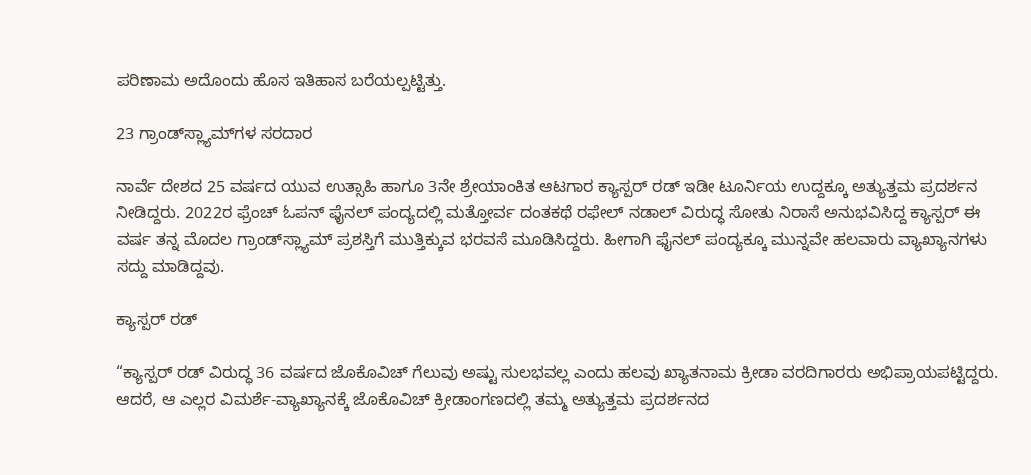ಪರಿಣಾಮ ಅದೊಂದು ಹೊಸ ಇತಿಹಾಸ ಬರೆಯಲ್ಪಟ್ಟಿತ್ತು.

23 ಗ್ರಾಂಡ್‌ಸ್ಲ್ಯಾಮ್‌ಗಳ ಸರದಾರ

ನಾರ್ವೆ ದೇಶದ 25 ವರ್ಷದ ಯುವ ಉತ್ಸಾಹಿ ಹಾಗೂ 3ನೇ ಶ್ರೇಯಾಂಕಿತ ಆಟಗಾರ ಕ್ಯಾಸ್ಪರ್ ರಡ್ ಇಡೀ ಟೂರ್ನಿಯ ಉದ್ದಕ್ಕೂ ಅತ್ಯುತ್ತಮ ಪ್ರದರ್ಶನ ನೀಡಿದ್ದರು. 2022ರ ಫ್ರೆಂಚ್ ಓಪನ್ ಫೈನಲ್ ಪಂದ್ಯದಲ್ಲಿ ಮತ್ತೋರ್ವ ದಂತಕಥೆ ರಫೇಲ್ ನಡಾಲ್ ವಿರುದ್ಧ ಸೋತು ನಿರಾಸೆ ಅನುಭವಿಸಿದ್ದ ಕ್ಯಾಸ್ಪರ್ ಈ ವರ್ಷ ತನ್ನ ಮೊದಲ ಗ್ರಾಂಡ್‌ಸ್ಲ್ಯಾಮ್ ಪ್ರಶಸ್ತಿಗೆ ಮುತ್ತಿಕ್ಕುವ ಭರವಸೆ ಮೂಡಿಸಿದ್ದರು. ಹೀಗಾಗಿ ಫೈನಲ್ ಪಂದ್ಯಕ್ಕೂ ಮುನ್ನವೇ ಹಲವಾರು ವ್ಯಾಖ್ಯಾನಗಳು ಸದ್ದು ಮಾಡಿದ್ದವು.

ಕ್ಯಾಸ್ಪರ್ ರಡ್

“ಕ್ಯಾಸ್ಪರ್ ರಡ್ ವಿರುದ್ಧ 36 ವರ್ಷದ ಜೊಕೊವಿಚ್ ಗೆಲುವು ಅಷ್ಟು ಸುಲಭವಲ್ಲ ಎಂದು ಹಲವು ಖ್ಯಾತನಾಮ ಕ್ರೀಡಾ ವರದಿಗಾರರು ಅಭಿಪ್ರಾಯಪಟ್ಟಿದ್ದರು. ಆದರೆ, ಆ ಎಲ್ಲರ ವಿಮರ್ಶೆ-ವ್ಯಾಖ್ಯಾನಕ್ಕೆ ಜೊಕೊವಿಚ್ ಕ್ರೀಡಾಂಗಣದಲ್ಲಿ ತಮ್ಮ ಅತ್ಯುತ್ತಮ ಪ್ರದರ್ಶನದ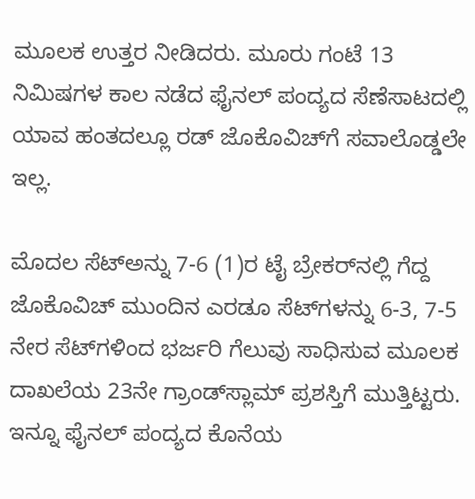ಮೂಲಕ ಉತ್ತರ ನೀಡಿದರು. ಮೂರು ಗಂಟೆ 13 ನಿಮಿಷಗಳ ಕಾಲ ನಡೆದ ಫೈನಲ್ ಪಂದ್ಯದ ಸೆಣೆಸಾಟದಲ್ಲಿ ಯಾವ ಹಂತದಲ್ಲೂ ರಡ್ ಜೊಕೊವಿಚ್‌ಗೆ ಸವಾಲೊಡ್ಡಲೇ ಇಲ್ಲ.

ಮೊದಲ ಸೆಟ್‌ಅನ್ನು 7-6 (1)ರ ಟೈ ಬ್ರೇಕರ್‌ನಲ್ಲಿ ಗೆದ್ದ ಜೊಕೊವಿಚ್ ಮುಂದಿನ ಎರಡೂ ಸೆಟ್‌ಗಳನ್ನು 6-3, 7-5 ನೇರ ಸೆಟ್‌ಗಳಿಂದ ಭರ್ಜರಿ ಗೆಲುವು ಸಾಧಿಸುವ ಮೂಲಕ ದಾಖಲೆಯ 23ನೇ ಗ್ರಾಂಡ್‌ಸ್ಲಾಮ್ ಪ್ರಶಸ್ತಿಗೆ ಮುತ್ತಿಟ್ಟರು. ಇನ್ನೂ ಫೈನಲ್ ಪಂದ್ಯದ ಕೊನೆಯ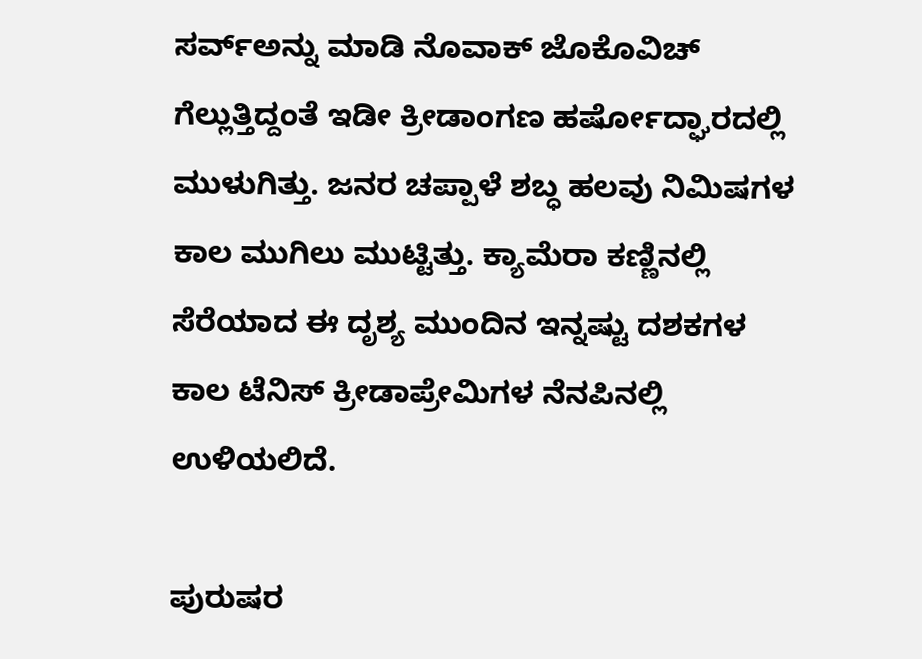ಸರ್ವ್‌ಅನ್ನು ಮಾಡಿ ನೊವಾಕ್ ಜೊಕೊವಿಚ್ ಗೆಲ್ಲುತ್ತಿದ್ದಂತೆ ಇಡೀ ಕ್ರೀಡಾಂಗಣ ಹರ್ಷೋದ್ಘಾರದಲ್ಲಿ ಮುಳುಗಿತ್ತು. ಜನರ ಚಪ್ಪಾಳೆ ಶಬ್ಧ ಹಲವು ನಿಮಿಷಗಳ ಕಾಲ ಮುಗಿಲು ಮುಟ್ಟಿತ್ತು. ಕ್ಯಾಮೆರಾ ಕಣ್ಣಿನಲ್ಲಿ ಸೆರೆಯಾದ ಈ ದೃಶ್ಯ ಮುಂದಿನ ಇನ್ನಷ್ಟು ದಶಕಗಳ ಕಾಲ ಟೆನಿಸ್ ಕ್ರೀಡಾಪ್ರೇಮಿಗಳ ನೆನಪಿನಲ್ಲಿ ಉಳಿಯಲಿದೆ.

ಪುರುಷರ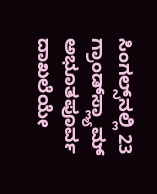ಸಿಂಗಲ್ಸ್‌ನಲ್ಲಿ 23 ಗ್ರಾಂಡ್‌ಸ್ಲ್ಯಾಮ್ ಅಭೂತಪೂರ್ವ ದಾಖಲೆಯೇ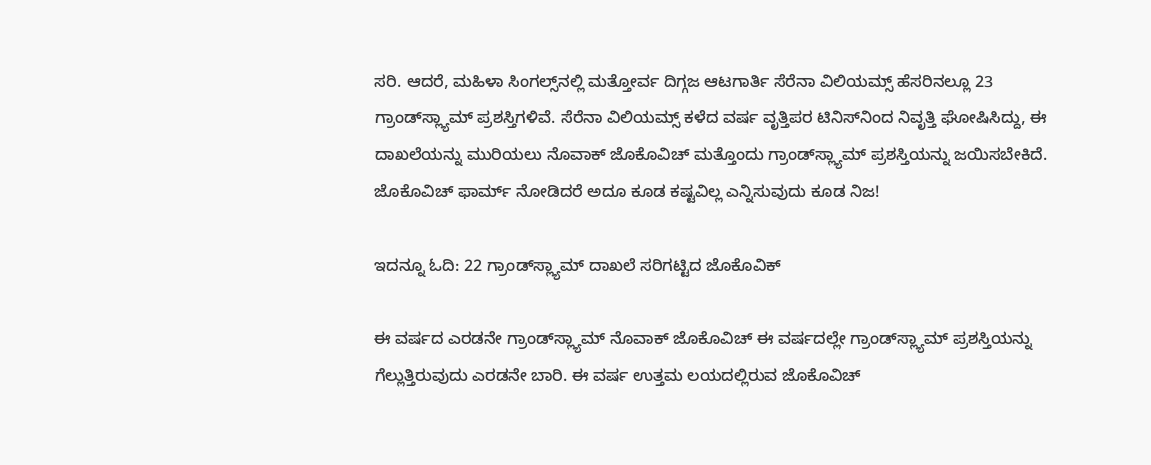ಸರಿ. ಆದರೆ, ಮಹಿಳಾ ಸಿಂಗಲ್ಸ್‌ನಲ್ಲಿ ಮತ್ತೋರ್ವ ದಿಗ್ಗಜ ಆಟಗಾರ್ತಿ ಸೆರೆನಾ ವಿಲಿಯಮ್ಸ್ ಹೆಸರಿನಲ್ಲೂ 23 ಗ್ರಾಂಡ್‌ಸ್ಲ್ಯಾಮ್ ಪ್ರಶಸ್ತಿಗಳಿವೆ. ಸೆರೆನಾ ವಿಲಿಯಮ್ಸ್ ಕಳೆದ ವರ್ಷ ವೃತ್ತಿಪರ ಟಿನಿಸ್‌ನಿಂದ ನಿವೃತ್ತಿ ಘೋಷಿಸಿದ್ದು, ಈ ದಾಖಲೆಯನ್ನು ಮುರಿಯಲು ನೊವಾಕ್ ಜೊಕೊವಿಚ್ ಮತ್ತೊಂದು ಗ್ರಾಂಡ್‌ಸ್ಲ್ಯಾಮ್ ಪ್ರಶಸ್ತಿಯನ್ನು ಜಯಿಸಬೇಕಿದೆ. ಜೊಕೊವಿಚ್ ಫಾರ್ಮ್ ನೋಡಿದರೆ ಅದೂ ಕೂಡ ಕಷ್ಟವಿಲ್ಲ ಎನ್ನಿಸುವುದು ಕೂಡ ನಿಜ!

ಇದನ್ನೂ ಓದಿ: 22 ಗ್ರಾಂಡ್‌ಸ್ಲ್ಯಾಮ್ ದಾಖಲೆ ಸರಿಗಟ್ಟಿದ ಜೊಕೊವಿಕ್

ಈ ವರ್ಷದ ಎರಡನೇ ಗ್ರಾಂಡ್‌ಸ್ಲ್ಯಾಮ್‌ ನೊವಾಕ್ ಜೊಕೊವಿಚ್ ಈ ವರ್ಷದಲ್ಲೇ ಗ್ರಾಂಡ್‌ಸ್ಲ್ಯಾಮ್ ಪ್ರಶಸ್ತಿಯನ್ನು ಗೆಲ್ಲುತ್ತಿರುವುದು ಎರಡನೇ ಬಾರಿ. ಈ ವರ್ಷ ಉತ್ತಮ ಲಯದಲ್ಲಿರುವ ಜೊಕೊವಿಚ್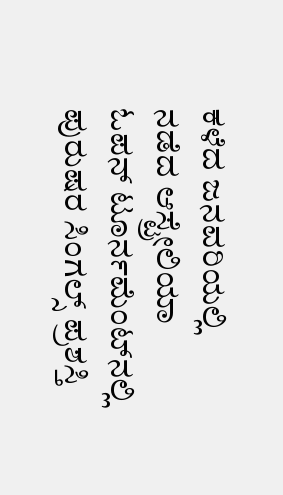ಕಳೆದ ಜನವರಿಯಲ್ಲಿ ನಡೆದ ಆಸ್ಟ್ರೇಲಿಯಾ ಓಪನ್ ಟೂರ್ನಮೆಂಟ್‌ನಲ್ಲಿ ಪುರುಷರ ಸಿಂಗಲ್ಸ್ ಪ್ರಶಸ್ತಿ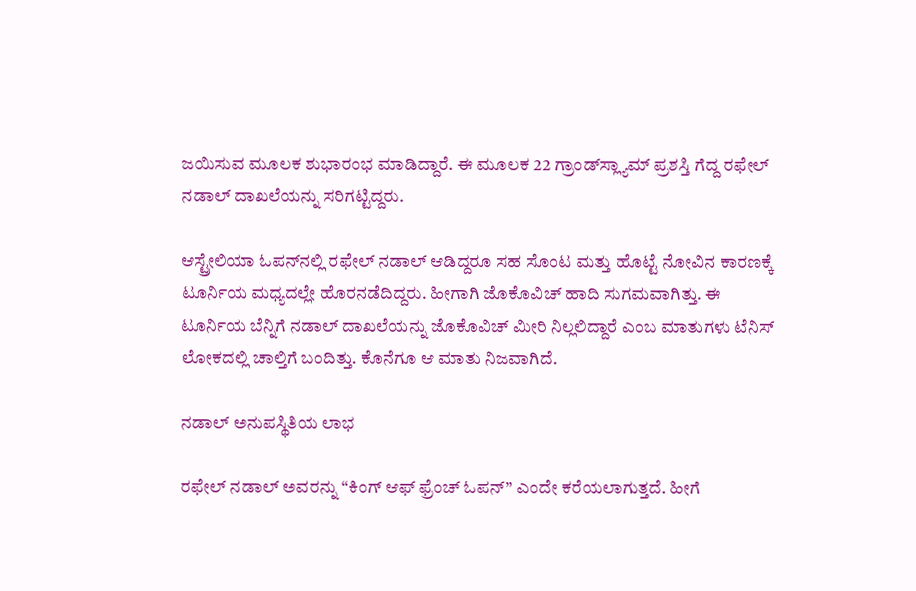ಜಯಿಸುವ ಮೂಲಕ ಶುಭಾರಂಭ ಮಾಡಿದ್ದಾರೆ. ಈ ಮೂಲಕ 22 ಗ್ರಾಂಡ್‌ಸ್ಲ್ಯಾಮ್ ಪ್ರಶಸ್ತಿ ಗೆದ್ದ ರಫೇಲ್ ನಡಾಲ್ ದಾಖಲೆಯನ್ನು ಸರಿಗಟ್ಟಿದ್ದರು.

ಆಸ್ಟ್ರೇಲಿಯಾ ಓಪನ್‌ನಲ್ಲಿ ರಫೇಲ್ ನಡಾಲ್ ಆಡಿದ್ದರೂ ಸಹ ಸೊಂಟ ಮತ್ತು ಹೊಟ್ಟೆ ನೋವಿನ ಕಾರಣಕ್ಕೆ ಟೂರ್ನಿಯ ಮಧ್ಯದಲ್ಲೇ ಹೊರನಡೆದಿದ್ದರು. ಹೀಗಾಗಿ ಜೊಕೊವಿಚ್ ಹಾದಿ ಸುಗಮವಾಗಿತ್ತು. ಈ ಟೂರ್ನಿಯ ಬೆನ್ನಿಗೆ ನಡಾಲ್ ದಾಖಲೆಯನ್ನು ಜೊಕೊವಿಚ್ ಮೀರಿ ನಿಲ್ಲಲಿದ್ದಾರೆ ಎಂಬ ಮಾತುಗಳು ಟೆನಿಸ್ ಲೋಕದಲ್ಲಿ ಚಾಲ್ತಿಗೆ ಬಂದಿತ್ತು. ಕೊನೆಗೂ ಆ ಮಾತು ನಿಜವಾಗಿದೆ.

ನಡಾಲ್ ಅನುಪಸ್ಥಿತಿಯ ಲಾಭ

ರಫೇಲ್ ನಡಾಲ್ ಅವರನ್ನು “ಕಿಂಗ್ ಆಫ್ ಫ್ರೆಂಚ್ ಓಪನ್” ಎಂದೇ ಕರೆಯಲಾಗುತ್ತದೆ. ಹೀಗೆ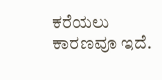ಕರೆಯಲು ಕಾರಣವೂ ಇದೆ.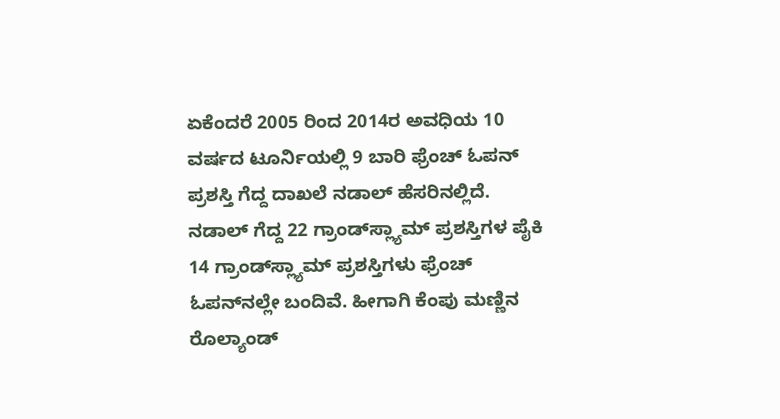ಏಕೆಂದರೆ 2005 ರಿಂದ 2014ರ ಅವಧಿಯ 10 ವರ್ಷದ ಟೂರ್ನಿಯಲ್ಲಿ 9 ಬಾರಿ ಫ್ರೆಂಚ್ ಓಪನ್ ಪ್ರಶಸ್ತಿ ಗೆದ್ದ ದಾಖಲೆ ನಡಾಲ್ ಹೆಸರಿನಲ್ಲಿದೆ. ನಡಾಲ್ ಗೆದ್ದ 22 ಗ್ರಾಂಡ್‌ಸ್ಲ್ಯಾಮ್ ಪ್ರಶಸ್ತಿಗಳ ಪೈಕಿ 14 ಗ್ರಾಂಡ್‌ಸ್ಲ್ಯಾಮ್ ಪ್ರಶಸ್ತಿಗಳು ಫ್ರೆಂಚ್ ಓಪನ್‌ನಲ್ಲೇ ಬಂದಿವೆ. ಹೀಗಾಗಿ ಕೆಂಪು ಮಣ್ಣಿನ ರೊಲ್ಯಾಂಡ್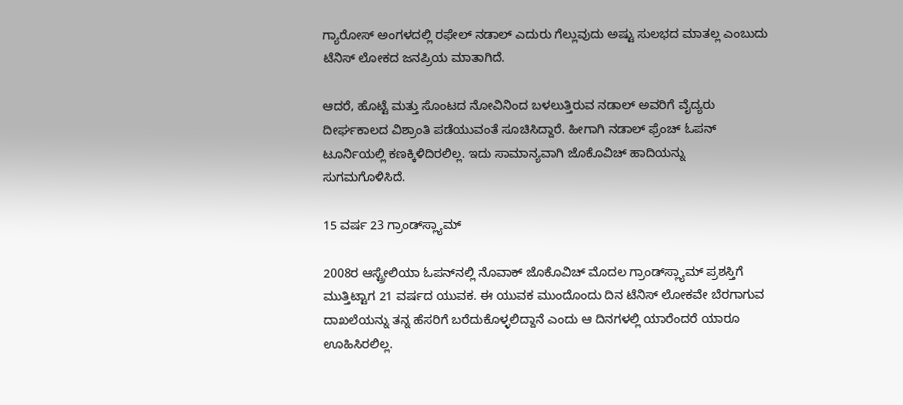ಗ್ಯಾರೋಸ್ ಅಂಗಳದಲ್ಲಿ ರಫೇಲ್ ನಡಾಲ್ ಎದುರು ಗೆಲ್ಲುವುದು ಅಷ್ಟು ಸುಲಭದ ಮಾತಲ್ಲ ಎಂಬುದು ಟೆನಿಸ್ ಲೋಕದ ಜನಪ್ರಿಯ ಮಾತಾಗಿದೆ.

ಆದರೆ, ಹೊಟ್ಟೆ ಮತ್ತು ಸೊಂಟದ ನೋವಿನಿಂದ ಬಳಲುತ್ತಿರುವ ನಡಾಲ್ ಅವರಿಗೆ ವೈದ್ಯರು ದೀರ್ಘಕಾಲದ ವಿಶ್ರಾಂತಿ ಪಡೆಯುವಂತೆ ಸೂಚಿಸಿದ್ದಾರೆ. ಹೀಗಾಗಿ ನಡಾಲ್ ಫ್ರೆಂಚ್ ಓಪನ್ ಟೂರ್ನಿಯಲ್ಲಿ ಕಣಕ್ಕಿಳಿದಿರಲಿಲ್ಲ. ಇದು ಸಾಮಾನ್ಯವಾಗಿ ಜೊಕೊವಿಚ್ ಹಾದಿಯನ್ನು ಸುಗಮಗೊಳಿಸಿದೆ.

15 ವರ್ಷ 23 ಗ್ರಾಂಡ್‌ಸ್ಲ್ಯಾಮ್

2008ರ ಆಸ್ಟ್ರೇಲಿಯಾ ಓಪನ್‌ನಲ್ಲಿ ನೊವಾಕ್ ಜೊಕೊವಿಚ್ ಮೊದಲ ಗ್ರಾಂಡ್‌ಸ್ಲ್ಯಾಮ್ ಪ್ರಶಸ್ತಿಗೆ ಮುತ್ತಿಟ್ಟಾಗ 21 ವರ್ಷದ ಯುವಕ. ಈ ಯುವಕ ಮುಂದೊಂದು ದಿನ ಟೆನಿಸ್ ಲೋಕವೇ ಬೆರಗಾಗುವ ದಾಖಲೆಯನ್ನು ತನ್ನ ಹೆಸರಿಗೆ ಬರೆದುಕೊಳ್ಳಲಿದ್ದಾನೆ ಎಂದು ಆ ದಿನಗಳಲ್ಲಿ ಯಾರೆಂದರೆ ಯಾರೂ ಊಹಿಸಿರಲಿಲ್ಲ.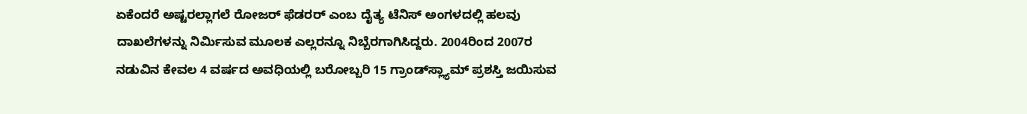ಏಕೆಂದರೆ ಅಷ್ಟರಲ್ಲಾಗಲೆ ರೋಜರ್ ಫೆಡರರ್ ಎಂಬ ದೈತ್ಯ ಟೆನಿಸ್ ಅಂಗಳದಲ್ಲಿ ಹಲವು ದಾಖಲೆಗಳನ್ನು ನಿರ್ಮಿಸುವ ಮೂಲಕ ಎಲ್ಲರನ್ನೂ ನಿಬ್ಬೆರಗಾಗಿಸಿದ್ದರು. 2004ರಿಂದ 2007ರ ನಡುವಿನ ಕೇವಲ 4 ವರ್ಷದ ಅವಧಿಯಲ್ಲಿ ಬರೋಬ್ಬರಿ 15 ಗ್ರಾಂಡ್‌ಸ್ಲ್ಯಾಮ್ ಪ್ರಶಸ್ತಿ ಜಯಿಸುವ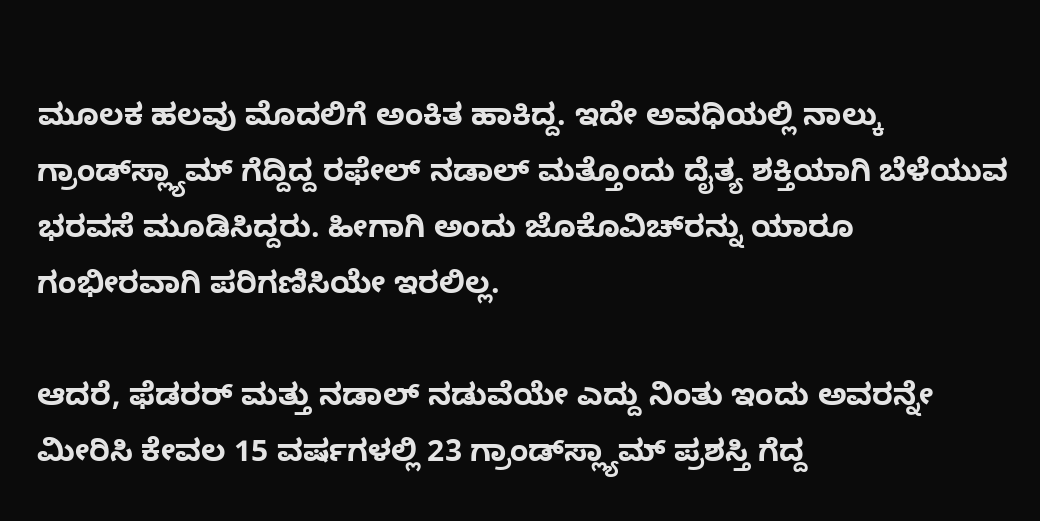ಮೂಲಕ ಹಲವು ಮೊದಲಿಗೆ ಅಂಕಿತ ಹಾಕಿದ್ದ. ಇದೇ ಅವಧಿಯಲ್ಲಿ ನಾಲ್ಕು ಗ್ರಾಂಡ್‌ಸ್ಲ್ಯಾಮ್ ಗೆದ್ದಿದ್ದ ರಫೇಲ್ ನಡಾಲ್ ಮತ್ತೊಂದು ದೈತ್ಯ ಶಕ್ತಿಯಾಗಿ ಬೆಳೆಯುವ ಭರವಸೆ ಮೂಡಿಸಿದ್ದರು. ಹೀಗಾಗಿ ಅಂದು ಜೊಕೊವಿಚ್‌ರನ್ನು ಯಾರೂ ಗಂಭೀರವಾಗಿ ಪರಿಗಣಿಸಿಯೇ ಇರಲಿಲ್ಲ.

ಆದರೆ, ಫೆಡರರ್ ಮತ್ತು ನಡಾಲ್ ನಡುವೆಯೇ ಎದ್ದು ನಿಂತು ಇಂದು ಅವರನ್ನೇ ಮೀರಿಸಿ ಕೇವಲ 15 ವರ್ಷಗಳಲ್ಲಿ 23 ಗ್ರಾಂಡ್‌ಸ್ಲ್ಯಾಮ್ ಪ್ರಶಸ್ತಿ ಗೆದ್ದ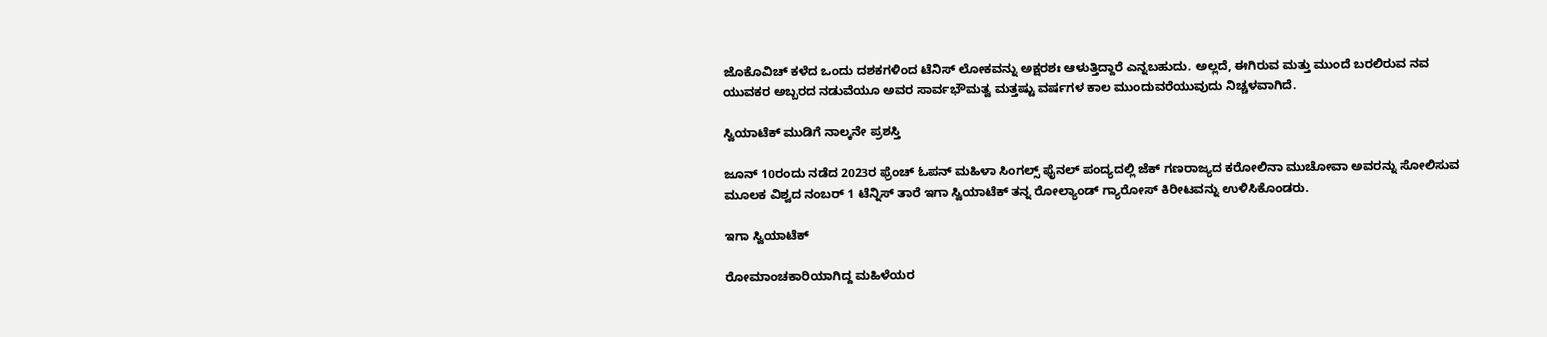ಜೊಕೊವಿಚ್ ಕಳೆದ ಒಂದು ದಶಕಗಳಿಂದ ಟೆನಿಸ್ ಲೋಕವನ್ನು ಅಕ್ಷರಶಃ ಆಳುತ್ತಿದ್ದಾರೆ ಎನ್ನಬಹುದು. ಅಲ್ಲದೆ, ಈಗಿರುವ ಮತ್ತು ಮುಂದೆ ಬರಲಿರುವ ನವ ಯುವಕರ ಅಬ್ಬರದ ನಡುವೆಯೂ ಅವರ ಸಾರ್ವಭೌಮತ್ವ ಮತ್ತಷ್ಟು ವರ್ಷಗಳ ಕಾಲ ಮುಂದುವರೆಯುವುದು ನಿಚ್ಚಳವಾಗಿದೆ.

ಸ್ವಿಯಾಟೆಕ್ ಮುಡಿಗೆ ನಾಲ್ಕನೇ ಪ್ರಶಸ್ತಿ

ಜೂನ್ 10ರಂದು ನಡೆದ 2023ರ ಫ್ರೆಂಚ್ ಓಪನ್ ಮಹಿಳಾ ಸಿಂಗಲ್ಸ್ ಫೈನಲ್ ಪಂದ್ಯದಲ್ಲಿ ಜೆಕ್ ಗಣರಾಜ್ಯದ ಕರೋಲಿನಾ ಮುಚೋವಾ ಅವರನ್ನು ಸೋಲಿಸುವ ಮೂಲಕ ವಿಶ್ವದ ನಂಬರ್ 1 ಟೆನ್ನಿಸ್ ತಾರೆ ಇಗಾ ಸ್ವಿಯಾಟೆಕ್ ತನ್ನ ರೋಲ್ಯಾಂಡ್ ಗ್ಯಾರೋಸ್ ಕಿರೀಟವನ್ನು ಉಳಿಸಿಕೊಂಡರು.

ಇಗಾ ಸ್ವಿಯಾಟೆಕ್

ರೋಮಾಂಚಕಾರಿಯಾಗಿದ್ದ ಮಹಿಳೆಯರ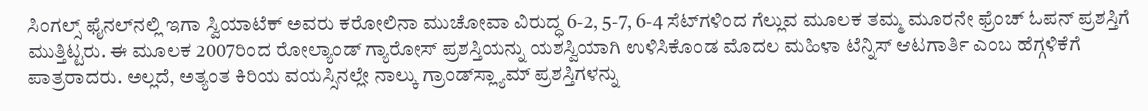ಸಿಂಗಲ್ಸ್ ಫೈನಲ್‌ನಲ್ಲಿ ಇಗಾ ಸ್ವಿಯಾಟೆಕ್ ಅವರು ಕರೋಲಿನಾ ಮುಚೋವಾ ವಿರುದ್ಧ 6-2, 5-7, 6-4 ಸೆಟ್‌ಗಳಿಂದ ಗೆಲ್ಲುವ ಮೂಲಕ ತಮ್ಮ ಮೂರನೇ ಫ್ರೆಂಚ್ ಓಪನ್ ಪ್ರಶಸ್ತಿಗೆ ಮುತ್ತಿಟ್ಟರು. ಈ ಮೂಲಕ 2007ರಿಂದ ರೋಲ್ಯಾಂಡ್ ಗ್ಯಾರೋಸ್ ಪ್ರಶಸ್ತಿಯನ್ನು ಯಶಸ್ವಿಯಾಗಿ ಉಳಿಸಿಕೊಂಡ ಮೊದಲ ಮಹಿಳಾ ಟೆನ್ನಿಸ್ ಆಟಗಾರ್ತಿ ಎಂಬ ಹೆಗ್ಗಳಿಕೆಗೆ ಪಾತ್ರರಾದರು. ಅಲ್ಲದೆ, ಅತ್ಯಂತ ಕಿರಿಯ ವಯಸ್ಸಿನಲ್ಲೇ ನಾಲ್ಕು ಗ್ರಾಂಡ್‌ಸ್ಲ್ಯಾಮ್ ಪ್ರಶಸ್ತಿಗಳನ್ನು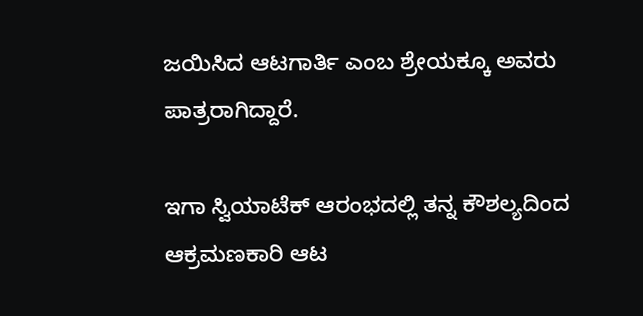ಜಯಿಸಿದ ಆಟಗಾರ್ತಿ ಎಂಬ ಶ್ರೇಯಕ್ಕೂ ಅವರು ಪಾತ್ರರಾಗಿದ್ದಾರೆ.

ಇಗಾ ಸ್ವಿಯಾಟೆಕ್ ಆರಂಭದಲ್ಲಿ ತನ್ನ ಕೌಶಲ್ಯದಿಂದ ಆಕ್ರಮಣಕಾರಿ ಆಟ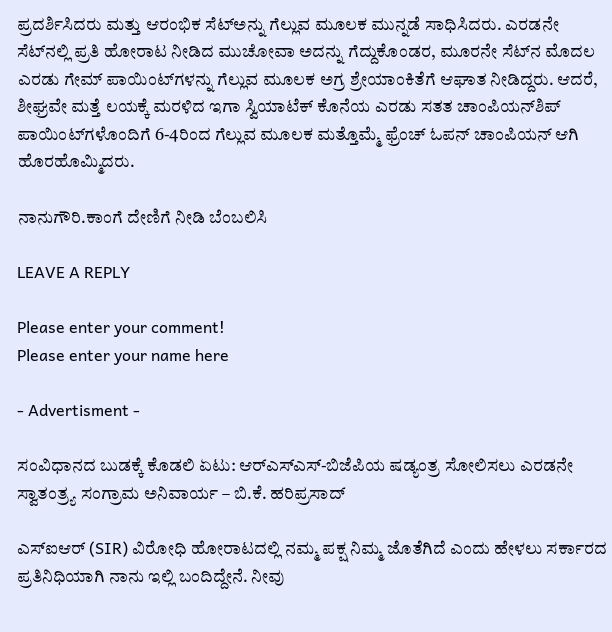ಪ್ರದರ್ಶಿಸಿದರು ಮತ್ತು ಆರಂಭಿಕ ಸೆಟ್‌ಅನ್ನು ಗೆಲ್ಲುವ ಮೂಲಕ ಮುನ್ನಡೆ ಸಾಧಿಸಿದರು. ಎರಡನೇ ಸೆಟ್‌ನಲ್ಲಿ ಪ್ರತಿ ಹೋರಾಟ ನೀಡಿದ ಮುಚೋವಾ ಅದನ್ನು ಗೆದ್ದುಕೊಂಡರ, ಮೂರನೇ ಸೆಟ್‌ನ ಮೊದಲ ಎರಡು ಗೇಮ್ ಪಾಯಿಂಟ್‌ಗಳನ್ನು ಗೆಲ್ಲುವ ಮೂಲಕ ಅಗ್ರ ಶ್ರೇಯಾಂಕಿತೆಗೆ ಆಘಾತ ನೀಡಿದ್ದರು. ಆದರೆ, ಶೀಘ್ರವೇ ಮತ್ತೆ ಲಯಕ್ಕೆ ಮರಳಿದ ಇಗಾ ಸ್ವಿಯಾಟೆಕ್ ಕೊನೆಯ ಎರಡು ಸತತ ಚಾಂಪಿಯನ್‌ಶಿಪ್ ಪಾಯಿಂಟ್‌ಗಳೊಂದಿಗೆ 6-4ರಿಂದ ಗೆಲ್ಲುವ ಮೂಲಕ ಮತ್ತೊಮ್ಮೆ ಫ್ರೆಂಚ್ ಓಪನ್ ಚಾಂಪಿಯನ್ ಆಗಿ ಹೊರಹೊಮ್ಮಿದರು.

ನಾನುಗೌರಿ.ಕಾಂಗೆ ದೇಣಿಗೆ ನೀಡಿ ಬೆಂಬಲಿಸಿ

LEAVE A REPLY

Please enter your comment!
Please enter your name here

- Advertisment -

ಸಂವಿಧಾನದ ಬುಡಕ್ಕೆ ಕೊಡಲಿ ಏಟು: ಆರ್‌ಎಸ್‌ಎಸ್-ಬಿಜೆಪಿಯ ಷಡ್ಯಂತ್ರ ಸೋಲಿಸಲು ಎರಡನೇ ಸ್ವಾತಂತ್ರ್ಯ ಸಂಗ್ರಾಮ ಅನಿವಾರ್ಯ – ಬಿ.ಕೆ. ಹರಿಪ್ರಸಾದ್

ಎಸ್‌ಐಆರ್ (SIR) ವಿರೋಧಿ ಹೋರಾಟದಲ್ಲಿ ನಮ್ಮ ಪಕ್ಷ ನಿಮ್ಮ ಜೊತೆಗಿದೆ ಎಂದು ಹೇಳಲು ಸರ್ಕಾರದ ಪ್ರತಿನಿಧಿಯಾಗಿ ನಾನು ಇಲ್ಲಿ ಬಂದಿದ್ದೇನೆ. ನೀವು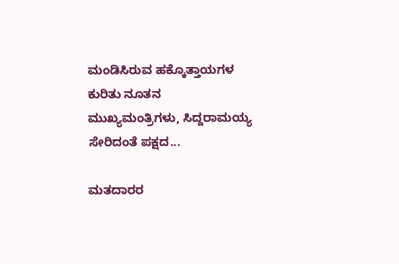ಮಂಡಿಸಿರುವ ಹಕ್ಕೊತ್ತಾಯಗಳ ಕುರಿತು ನೂತನ ಮುಖ್ಯಮಂತ್ರಿಗಳು, ಸಿದ್ದರಾಮಯ್ಯ ಸೇರಿದಂತೆ ಪಕ್ಷದ...

ಮತದಾರರ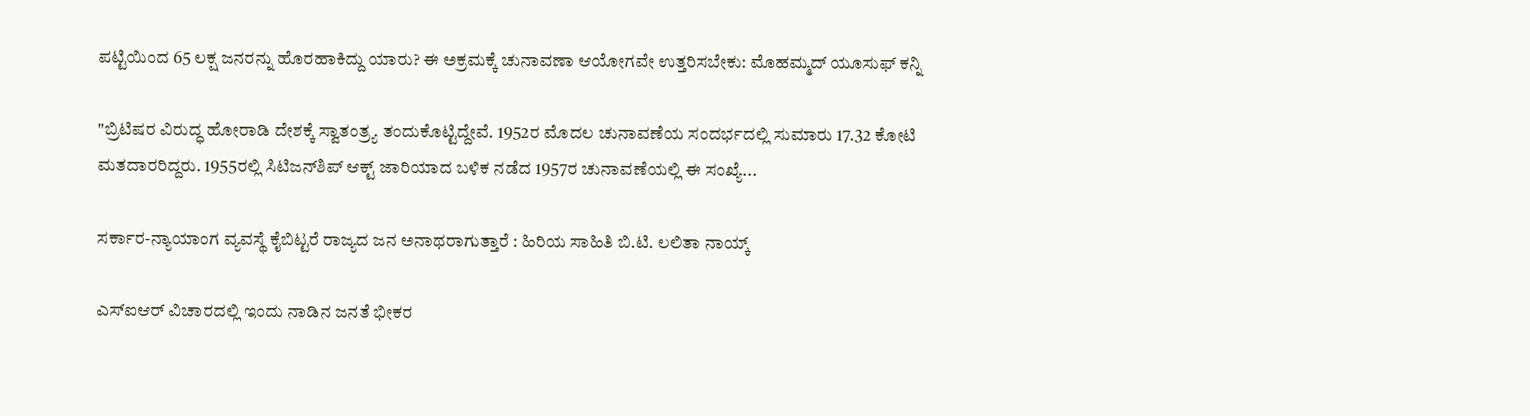ಪಟ್ಟಿಯಿಂದ 65 ಲಕ್ಷ ಜನರನ್ನು ಹೊರಹಾಕಿದ್ದು ಯಾರು? ಈ ಅಕ್ರಮಕ್ಕೆ ಚುನಾವಣಾ ಆಯೋಗವೇ ಉತ್ತರಿಸಬೇಕು: ಮೊಹಮ್ಮದ್ ಯೂಸುಫ್ ಕನ್ನಿ

"ಬ್ರಿಟಿಷರ ವಿರುದ್ಧ ಹೋರಾಡಿ ದೇಶಕ್ಕೆ ಸ್ವಾತಂತ್ರ್ಯ ತಂದುಕೊಟ್ಟಿದ್ದೇವೆ. 1952ರ ಮೊದಲ ಚುನಾವಣೆಯ ಸಂದರ್ಭದಲ್ಲಿ ಸುಮಾರು 17.32 ಕೋಟಿ ಮತದಾರರಿದ್ದರು. 1955ರಲ್ಲಿ ಸಿಟಿಜನ್‌ಶಿಪ್ ಆಕ್ಟ್ ಜಾರಿಯಾದ ಬಳಿಕ ನಡೆದ 1957ರ ಚುನಾವಣೆಯಲ್ಲಿ ಈ ಸಂಖ್ಯೆ...

ಸರ್ಕಾರ-ನ್ಯಾಯಾಂಗ ವ್ಯವಸ್ಥೆ ಕೈಬಿಟ್ಟರೆ ರಾಜ್ಯದ ಜನ ಅನಾಥರಾಗುತ್ತಾರೆ : ಹಿರಿಯ ಸಾಹಿತಿ ಬಿ.ಟಿ. ಲಲಿತಾ ನಾಯ್ಕ್

ಎಸ್‌ಐಆರ್‌ ವಿಚಾರದಲ್ಲಿ ಇಂದು ನಾಡಿನ ಜನತೆ ಭೀಕರ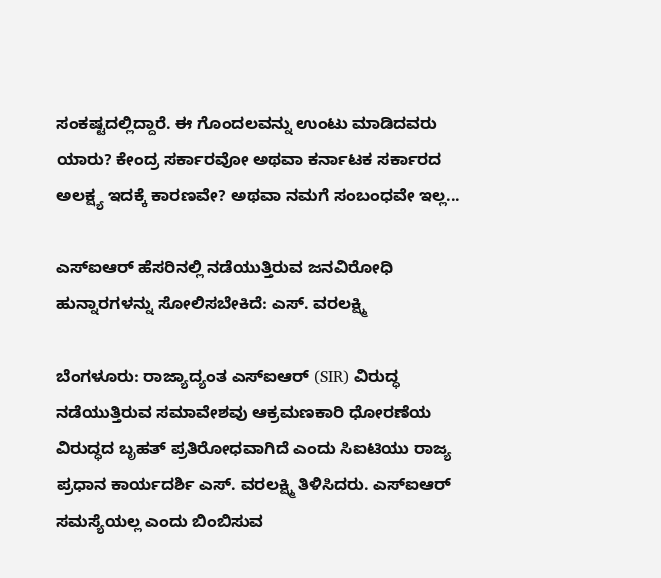ಸಂಕಷ್ಟದಲ್ಲಿದ್ದಾರೆ. ಈ ಗೊಂದಲವನ್ನು ಉಂಟು ಮಾಡಿದವರು ಯಾರು? ಕೇಂದ್ರ ಸರ್ಕಾರವೋ ಅಥವಾ ಕರ್ನಾಟಕ ಸರ್ಕಾರದ ಅಲಕ್ಷ್ಯ ಇದಕ್ಕೆ ಕಾರಣವೇ? ಅಥವಾ ನಮಗೆ ಸಂಬಂಧವೇ ಇಲ್ಲ...

ಎಸ್ಐಆರ್ ಹೆಸರಿನಲ್ಲಿ ನಡೆಯುತ್ತಿರುವ ಜನವಿರೋಧಿ ಹುನ್ನಾರಗಳನ್ನು ಸೋಲಿಸಬೇಕಿದೆ: ಎಸ್. ವರಲಕ್ಷ್ಮಿ

ಬೆಂಗಳೂರು: ರಾಜ್ಯಾದ್ಯಂತ ಎಸ್ಐಆರ್ (SIR) ವಿರುದ್ಧ ನಡೆಯುತ್ತಿರುವ ಸಮಾವೇಶವು ಆಕ್ರಮಣಕಾರಿ ಧೋರಣೆಯ ವಿರುದ್ಧದ ಬೃಹತ್ ಪ್ರತಿರೋಧವಾಗಿದೆ ಎಂದು ಸಿಐಟಿಯು ರಾಜ್ಯ ಪ್ರಧಾನ ಕಾರ್ಯದರ್ಶಿ ಎಸ್. ವರಲಕ್ಷ್ಮಿ ತಿಳಿಸಿದರು. ಎಸ್ಐಆರ್ ಸಮಸ್ಯೆಯಲ್ಲ ಎಂದು ಬಿಂಬಿಸುವ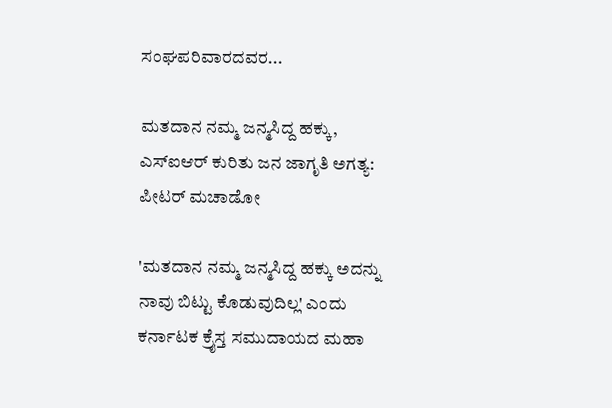ಸಂಘಪರಿವಾರದವರ...

ಮತದಾನ ನಮ್ಮ ಜನ್ಮಸಿದ್ದ ಹಕ್ಕು, ಎಸ್‌ಐಆರ್ ಕುರಿತು ಜನ ಜಾಗೃತಿ ಅಗತ್ಯ: ಪೀಟರ್ ಮಚಾಡೋ

'ಮತದಾನ ನಮ್ಮ ಜನ್ಮಸಿದ್ದ ಹಕ್ಕು ಅದನ್ನು ನಾವು ಬಿಟ್ಟು ಕೊಡುವುದಿಲ್ಲ' ಎಂದು ಕರ್ನಾಟಕ ಕ್ರೈಸ್ತ ಸಮುದಾಯದ ಮಹಾ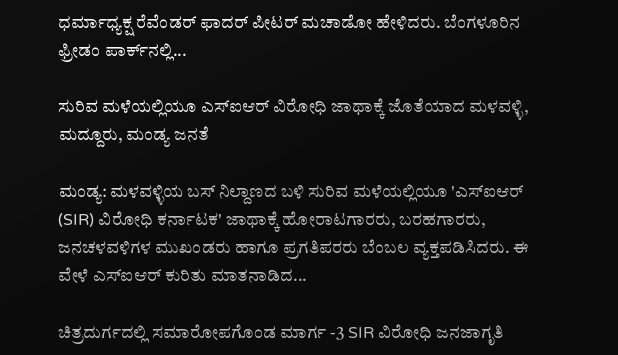ಧರ್ಮಾಧ್ಯಕ್ಷ ರೆವೆಂಡರ್ ಫಾದರ್ ಪೀಟರ್ ಮಚಾಡೋ ಹೇಳಿದರು. ಬೆಂಗಳೂರಿನ ಫ್ರೀಡಂ ಪಾರ್ಕ್‌ನಲ್ಲಿ...

ಸುರಿವ ಮಳೆಯಲ್ಲಿಯೂ ಎಸ್‌ಐಆರ್ ವಿರೋಧಿ ಜಾಥಾಕ್ಕೆ ಜೊತೆಯಾದ ಮಳವಳ್ಳಿ, ಮದ್ದೂರು, ಮಂಡ್ಯ ಜನತೆ

ಮಂಡ್ಯ: ಮಳವಳ್ಳಿಯ ಬಸ್ ನಿಲ್ದಾಣದ ಬಳಿ ಸುರಿವ ಮಳೆಯಲ್ಲಿಯೂ 'ಎಸ್‌ಐಆರ್ (SIR) ವಿರೋಧಿ ಕರ್ನಾಟಕ' ಜಾಥಾಕ್ಕೆ ಹೋರಾಟಗಾರರು, ಬರಹಗಾರರು, ಜನಚಳವಳಿಗಳ ಮುಖಂಡರು ಹಾಗೂ ಪ್ರಗತಿಪರರು ಬೆಂಬಲ ವ್ಯಕ್ತಪಡಿಸಿದರು‌. ಈ ವೇಳೆ ಎಸ್‌ಐಆರ್ ಕುರಿತು ಮಾತನಾಡಿದ...

ಚಿತ್ರದುರ್ಗದಲ್ಲಿ ಸಮಾರೋಪಗೊಂಡ ಮಾರ್ಗ -3 SIR ವಿರೋಧಿ ಜನಜಾಗೃತಿ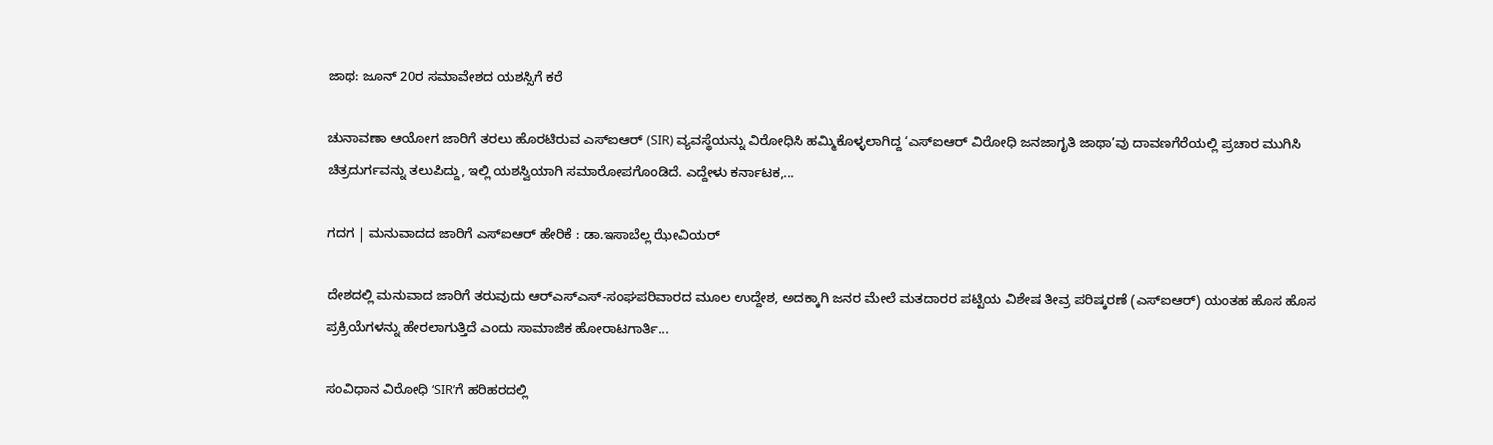ಜಾಥ: ಜೂನ್ 20ರ ಸಮಾವೇಶದ ಯಶಸ್ಸಿಗೆ ಕರೆ

ಚುನಾವಣಾ ಆಯೋಗ ಜಾರಿಗೆ ತರಲು ಹೊರಟಿರುವ ಎಸ್‌ಐಆರ್ (SIR) ವ್ಯವಸ್ಥೆಯನ್ನು ವಿರೋಧಿಸಿ ಹಮ್ಮಿಕೊಳ್ಳಲಾಗಿದ್ದ ‘ಎಸ್‌ಐಆರ್ ವಿರೋಧಿ ಜನಜಾಗೃತಿ ಜಾಥಾ’ವು ದಾವಣಗೆರೆಯಲ್ಲಿ ಪ್ರಚಾರ ಮುಗಿಸಿ ಚಿತ್ರದುರ್ಗವನ್ನು ತಲುಪಿದ್ದು, ಇಲ್ಲಿ ಯಶಸ್ವಿಯಾಗಿ ಸಮಾರೋಪಗೊಂಡಿದೆ. ಎದ್ದೇಳು ಕರ್ನಾಟಕ,...

ಗದಗ | ಮನುವಾದದ ಜಾರಿಗೆ ಎಸ್‌ಐಆರ್‌ ಹೇರಿಕೆ : ಡಾ.ಇಸಾಬೆಲ್ಲ ಝೇವಿಯರ್

ದೇಶದಲ್ಲಿ ಮನುವಾದ ಜಾರಿಗೆ ತರುವುದು ಆರ್‌ಎಸ್‌ಎಸ್‌-ಸಂಘಪರಿವಾರದ ಮೂಲ ಉದ್ದೇಶ, ಅದಕ್ಕಾಗಿ ಜನರ ಮೇಲೆ ಮತದಾರರ ಪಟ್ಟಿಯ ವಿಶೇಷ ತೀವ್ರ ಪರಿಷ್ಕರಣೆ (ಎಸ್‌ಐಆರ್‌) ಯಂತಹ ಹೊಸ ಹೊಸ ಪ್ರಕ್ರಿಯೆಗಳನ್ನು ಹೇರಲಾಗುತ್ತಿದೆ ಎಂದು ಸಾಮಾಜಿಕ ಹೋರಾಟಗಾರ್ತಿ...

ಸಂವಿಧಾನ ವಿರೋಧಿ ‘SIR’ಗೆ ಹರಿಹರದಲ್ಲಿ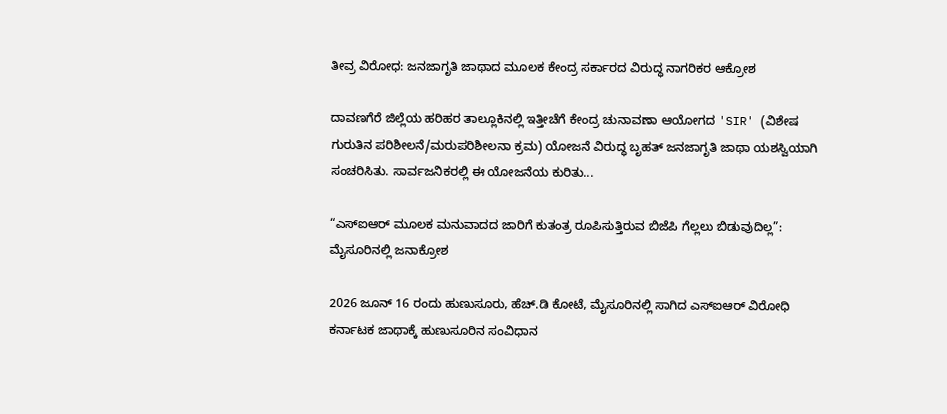ತೀವ್ರ ವಿರೋಧ: ಜನಜಾಗೃತಿ ಜಾಥಾದ ಮೂಲಕ ಕೇಂದ್ರ ಸರ್ಕಾರದ ವಿರುದ್ಧ ನಾಗರಿಕರ ಆಕ್ರೋಶ

ದಾವಣಗೆರೆ ಜಿಲ್ಲೆಯ ಹರಿಹರ ತಾಲ್ಲೂಕಿನಲ್ಲಿ ಇತ್ತೀಚೆಗೆ ಕೇಂದ್ರ ಚುನಾವಣಾ ಆಯೋಗದ 'SIR' (ವಿಶೇಷ ಗುರುತಿನ ಪರಿಶೀಲನೆ/ಮರುಪರಿಶೀಲನಾ ಕ್ರಮ) ಯೋಜನೆ ವಿರುದ್ಧ ಬೃಹತ್ ಜನಜಾಗೃತಿ ಜಾಥಾ ಯಶಸ್ವಿಯಾಗಿ ಸಂಚರಿಸಿತು. ಸಾರ್ವಜನಿಕರಲ್ಲಿ ಈ ಯೋಜನೆಯ ಕುರಿತು...

“ಎಸ್ಐಆರ್ ಮೂಲಕ ಮನುವಾದದ ಜಾರಿಗೆ ಕುತಂತ್ರ ರೂಪಿಸುತ್ತಿರುವ ಬಿಜೆಪಿ ಗೆಲ್ಲಲು ಬಿಡುವುದಿಲ್ಲ”:  ಮೈಸೂರಿನಲ್ಲಿ ಜನಾಕ್ರೋಶ

2026 ಜೂನ್ 16 ರಂದು ಹುಣುಸೂರು, ಹೆಚ್.ಡಿ ಕೋಟೆ, ಮೈಸೂರಿನಲ್ಲಿ ಸಾಗಿದ ಎಸ್ಐಆರ್ ವಿರೋಧಿ ಕರ್ನಾಟಕ ಜಾಥಾಕ್ಕೆ ಹುಣುಸೂರಿನ ಸಂವಿಧಾನ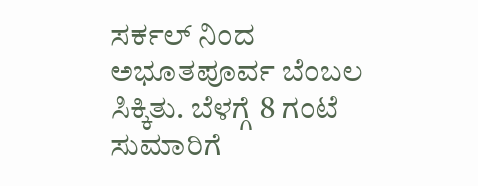ಸರ್ಕಲ್ ನಿಂದ ಅಭೂತಪೂರ್ವ ಬೆಂಬಲ ಸಿಕ್ಕಿತು. ಬೆಳಗ್ಗೆ 8 ಗಂಟೆ ಸುಮಾರಿಗೆ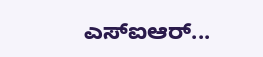ಎಸ್ಐಆರ್...